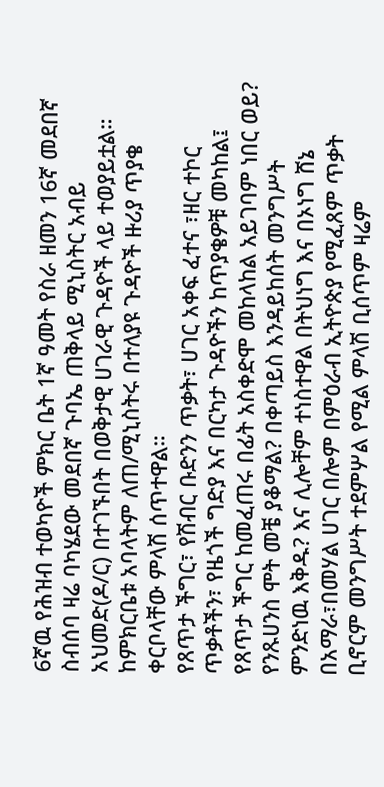6ኛዉ የሕዝብ ተወካዮች ምክር ቤት 1ኛ ዓመት የስራ ዘመን 16ኛ መደበኛ ስብሰባ ዛሬ ባካሄደው መደበኛ ጉባኤ ጠቅላይ ሚኒስትር አብይ አህመድ(ዶ/ር) በተገኙበት በወቅታዊ ሀገራዊ ጉዳዮች ላይ ተወያይቷል።
ከምክርቤቱ አባላትም ለጠ/ሚኒስትሩ በተለያዩ ጉዳዮች ዙሪያ ጥያቄ ቀርቦላቸው ምላሽ ሰጥተዋል።
የጸጥታ ችግር፣ የሽብር ቡድንን ጥቃት፣ ሀገር አቀፍ ፈተና ፣ዘር ተኮር ጥቃቶችን፣ የዜጎች ግድያ እና በርካታ ጉዳዮችን ከጥያቄዎቹ መካከል፤ የጸጥታ ችግር ከመፈጠሩ በፊት አስቀድሞ መከላከል አይገባም ነበር ወይ? የንጹሀንስ ሞት መቼ ያቆማል? በቀጣይስ እንዳይከሰት መንግሥት ምንድነዉ እቅዱ? እና ሊሎቸም ተነስተዋል በትህነግ እና በኦነግ ሸኔ በአማራ፣በመሃል ሀገር በሎም በምዕራብ ኢትዮጵያ የሚፈጸም ጥቃት ቢኖርም መንግሥት ተደምሦል የሚል ምላሽ ቢሰጥም ዛሬም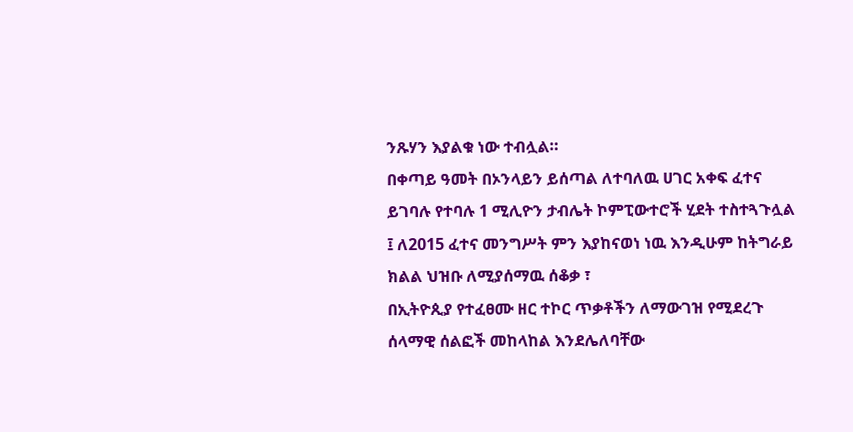ንጹሃን እያልቁ ነው ተብሏል።
በቀጣይ ዓመት በኦንላይን ይሰጣል ለተባለዉ ሀገር አቀፍ ፈተና ይገባሉ የተባሉ 1 ሚሊዮን ታብሌት ኮምፒውተሮች ሂደት ተስተጓጉሏል ፤ ለ2015 ፈተና መንግሥት ምን እያከናወነ ነዉ እንዲሁም ከትግራይ ክልል ህዝቡ ለሚያሰማዉ ሰቆቃ ፣
በኢትዮጲያ የተፈፀሙ ዘር ተኮር ጥቃቶችን ለማውገዝ የሚደረጉ ሰላማዊ ሰልፎች መከላከል እንደሌለባቸው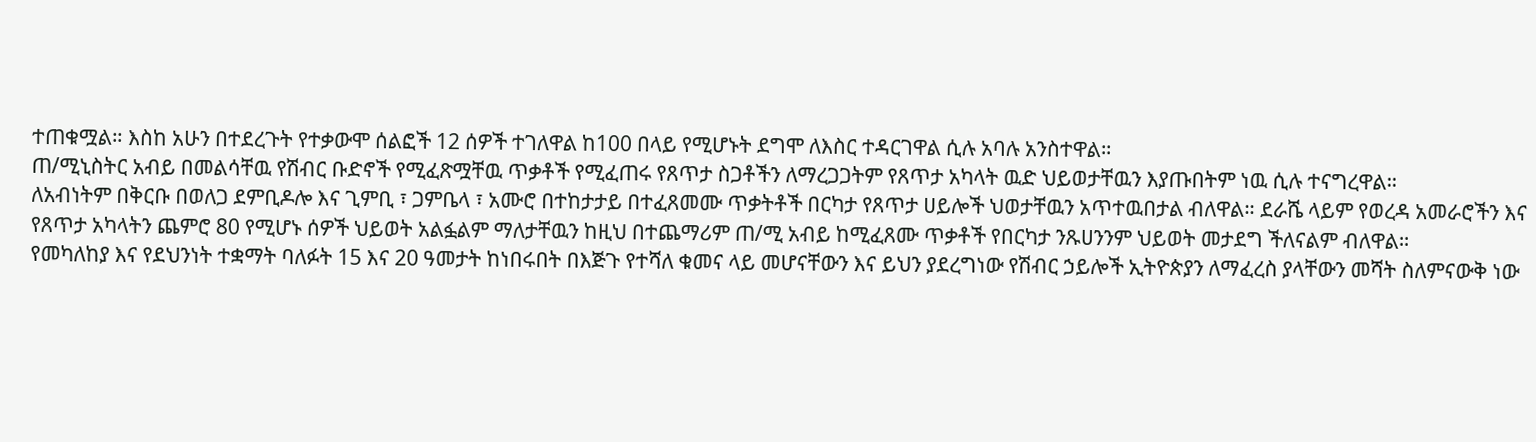ተጠቁሟል። እስከ አሁን በተደረጉት የተቃውሞ ሰልፎች 12 ሰዎች ተገለዋል ከ100 በላይ የሚሆኑት ደግሞ ለእስር ተዳርገዋል ሲሉ አባሉ አንስተዋል።
ጠ/ሚኒስትር አብይ በመልሳቸዉ የሽብር ቡድኖች የሚፈጽሟቸዉ ጥቃቶች የሚፈጠሩ የጸጥታ ስጋቶችን ለማረጋጋትም የጸጥታ አካላት ዉድ ህይወታቸዉን እያጡበትም ነዉ ሲሉ ተናግረዋል።
ለአብነትም በቅርቡ በወለጋ ደምቢዶሎ እና ጊምቢ ፣ ጋምቤላ ፣ አሙሮ በተከታታይ በተፈጸመሙ ጥቃትቶች በርካታ የጸጥታ ሀይሎች ህወታቸዉን አጥተዉበታል ብለዋል። ደራሼ ላይም የወረዳ አመራሮችን እና የጸጥታ አካላትን ጨምሮ 80 የሚሆኑ ሰዎች ህይወት አልፏልም ማለታቸዉን ከዚህ በተጨማሪም ጠ/ሚ አብይ ከሚፈጸሙ ጥቃቶች የበርካታ ንጹሀንንም ህይወት መታደግ ችለናልም ብለዋል።
የመካለከያ እና የደህንነት ተቋማት ባለፉት 15 እና 20 ዓመታት ከነበሩበት በእጅጉ የተሻለ ቁመና ላይ መሆናቸውን እና ይህን ያደረግነው የሽብር ኃይሎች ኢትዮጵያን ለማፈረስ ያላቸውን መሻት ስለምናውቅ ነው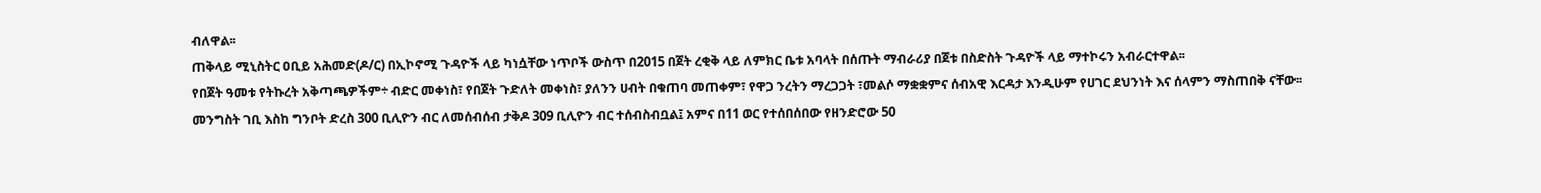ብለዋል፡፡
ጠቅላይ ሚኒስትር ዐቢይ አሕመድ(ዶ/ር) በኢኮኖሚ ጉዳዮች ላይ ካነሷቸው ነጥቦች ውስጥ በ2015 በጀት ረቂቅ ላይ ለምክር ቤቱ አባላት በሰጡት ማብራሪያ በጀቱ በስድስት ጉዳዮች ላይ ማተኮሩን አብራርተዋል፡፡
የበጀት ዓመቱ የትኩረት አቅጣጫዎችም÷ ብድር መቀነስ፣ የበጀት ጉድለት መቀነስ፣ ያለንን ሀብት በቁጠባ መጠቀም፣ የዋጋ ንረትን ማረጋጋት ፣መልሶ ማቋቋምና ሰብአዊ እርዳታ እንዲሁም የሀገር ደህንነት እና ሰላምን ማስጠበቅ ናቸው፡፡
መንግስት ገቢ እስከ ግንቦት ድረስ 300 ቢሊዮን ብር ለመሰብሰብ ታቅዶ 309 ቢሊዮን ብር ተሰብስብቧል፤ አምና በ11 ወር የተሰበሰበው የዘንድሮው 50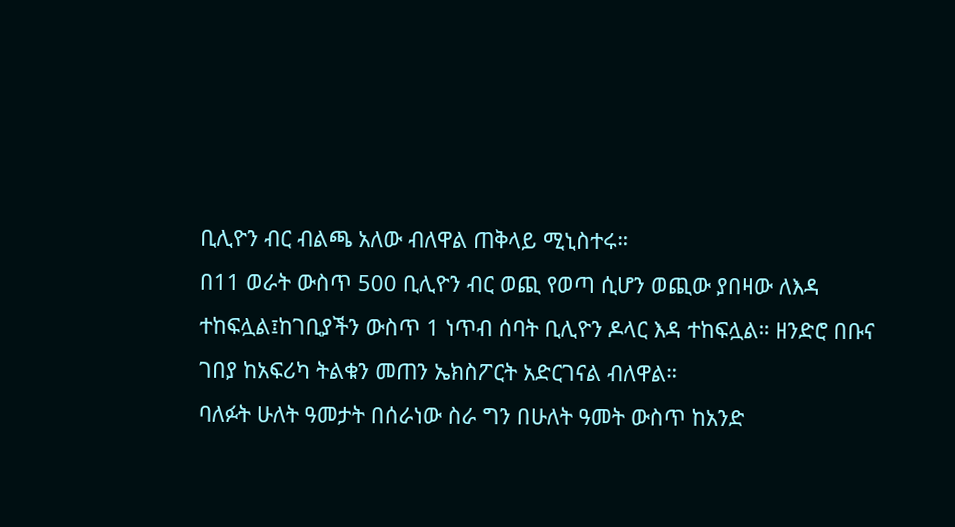ቢሊዮን ብር ብልጫ አለው ብለዋል ጠቅላይ ሚኒስተሩ።
በ11 ወራት ውስጥ 500 ቢሊዮን ብር ወጪ የወጣ ሲሆን ወጪው ያበዛው ለእዳ ተከፍሏል፤ከገቢያችን ውስጥ 1 ነጥብ ሰባት ቢሊዮን ዶላር እዳ ተከፍሏል። ዘንድሮ በቡና ገበያ ከአፍሪካ ትልቁን መጠን ኤክስፖርት አድርገናል ብለዋል።
ባለፉት ሁለት ዓመታት በሰራነው ስራ ግን በሁለት ዓመት ውስጥ ከአንድ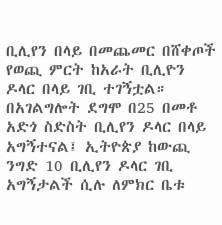ቢሊየን በላይ በመጨመር በሸቀጦች የወጪ ምርት ከአራት ቢሊዮን ዶላር በላይ ገቢ ተገኝቷል። በአገልግሎት ደግሞ በ25 በመቶ አድጎ ስድስት ቢሊየን ዶላር በላይ አግኝተናል፤ ኢትዮጵያ ከውጪ ንግድ 10 ቢሊየን ዶላር ገቢ አግኝታልች ሲሉ ለምክር ቤቱ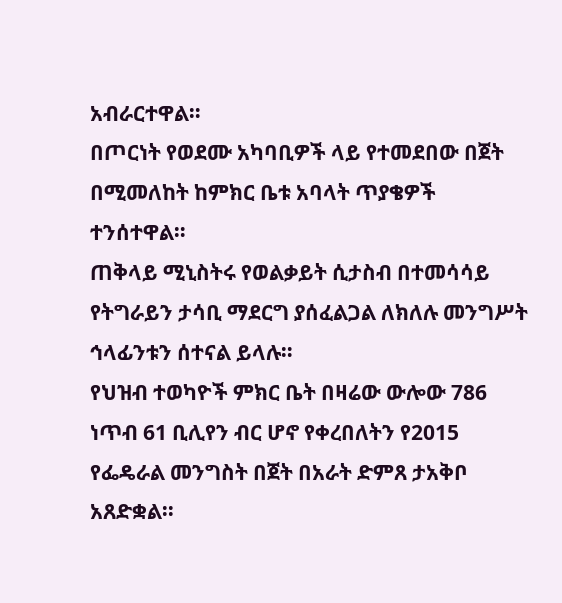አብራርተዋል።
በጦርነት የወደሙ አካባቢዎች ላይ የተመደበው በጀት በሚመለከት ከምክር ቤቱ አባላት ጥያቄዎች ተንሰተዋል።
ጠቅላይ ሚኒስትሩ የወልቃይት ሲታስብ በተመሳሳይ የትግራይን ታሳቢ ማደርግ ያሰፈልጋል ለክለሉ መንግሥት ኅላፊንቱን ሰተናል ይላሉ።
የህዝብ ተወካዮች ምክር ቤት በዛሬው ውሎው 786 ነጥብ 61 ቢሊየን ብር ሆኖ የቀረበለትን የ2015 የፌዴራል መንግስት በጀት በአራት ድምጸ ታአቅቦ አጸድቋል፡፡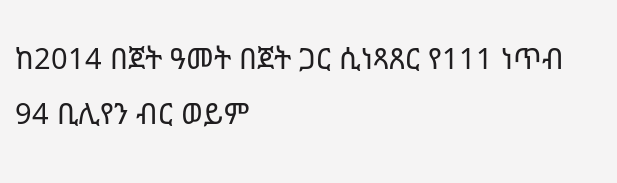ከ2014 በጀት ዓመት በጀት ጋር ሲነጻጸር የ111 ነጥብ 94 ቢሊየን ብር ወይም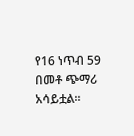የ16 ነጥብ 59 በመቶ ጭማሪ አሳይቷል።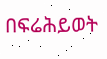በፍሬሕይወት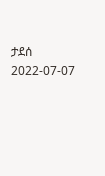ታደሰ
2022-07-07